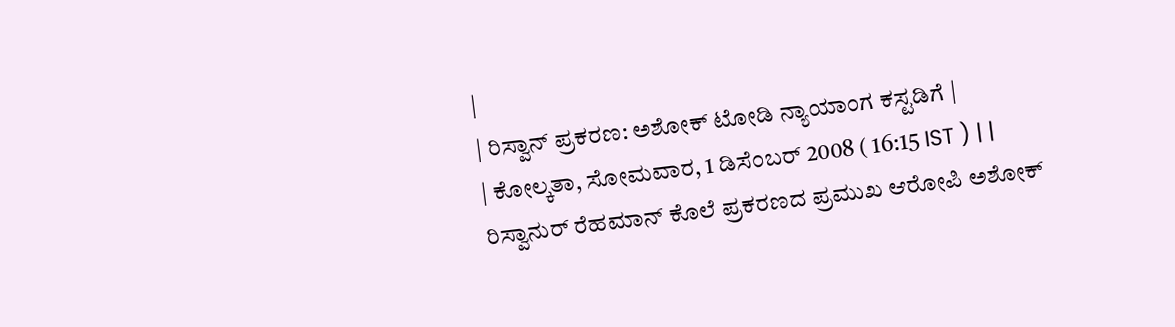|
| ರಿಸ್ವಾನ್ ಪ್ರಕರಣ: ಅಶೋಕ್ ಟೋಡಿ ನ್ಯಾಯಾಂಗ ಕಸ್ಟಡಿಗೆ |
| ಕೋಲ್ಕತಾ, ಸೋಮವಾರ, 1 ಡಿಸೆಂಬರ್ 2008 ( 16:15 IST ) | |
ರಿಸ್ವಾನುರ್ ರೆಹಮಾನ್ ಕೊಲೆ ಪ್ರಕರಣದ ಪ್ರಮುಖ ಆರೋಪಿ ಅಶೋಕ್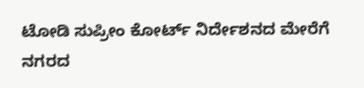ಟೋಡಿ ಸುಪ್ರೀಂ ಕೋರ್ಟ್ ನಿರ್ದೇಶನದ ಮೇರೆಗೆ ನಗರದ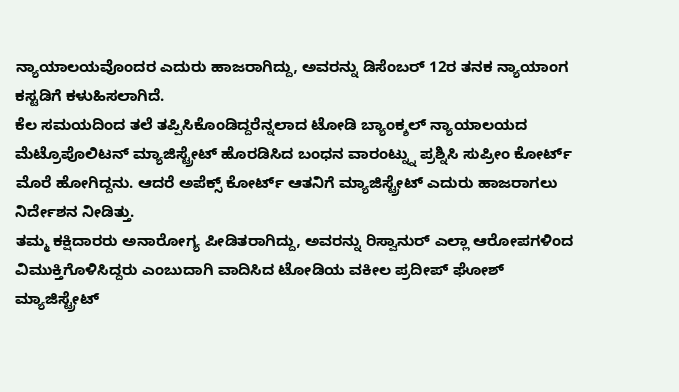ನ್ಯಾಯಾಲಯವೊಂದರ ಎದುರು ಹಾಜರಾಗಿದ್ದು, ಅವರನ್ನು ಡಿಸೆಂಬರ್ 12ರ ತನಕ ನ್ಯಾಯಾಂಗ ಕಸ್ಟಡಿಗೆ ಕಳುಹಿಸಲಾಗಿದೆ.
ಕೆಲ ಸಮಯದಿಂದ ತಲೆ ತಪ್ಪಿಸಿಕೊಂಡಿದ್ದರೆನ್ನಲಾದ ಟೋಡಿ ಬ್ಯಾಂಕ್ಶಲ್ ನ್ಯಾಯಾಲಯದ ಮೆಟ್ರೊಪೊಲಿಟನ್ ಮ್ಯಾಜಿಸ್ಟ್ರೇಟ್ ಹೊರಡಿಸಿದ ಬಂಧನ ವಾರಂಟ್ನ್ನು ಪ್ರಶ್ನಿಸಿ ಸುಪ್ರೀಂ ಕೋರ್ಟ್ ಮೊರೆ ಹೋಗಿದ್ದನು. ಆದರೆ ಅಪೆಕ್ಸ್ ಕೋರ್ಟ್ ಆತನಿಗೆ ಮ್ಯಾಜಿಸ್ಟ್ರೇಟ್ ಎದುರು ಹಾಜರಾಗಲು ನಿರ್ದೇಶನ ನೀಡಿತ್ತು.
ತಮ್ಮ ಕಕ್ಷಿದಾರರು ಅನಾರೋಗ್ಯ ಪೀಡಿತರಾಗಿದ್ದು, ಅವರನ್ನು ರಿಸ್ವಾನುರ್ ಎಲ್ಲಾ ಆರೋಪಗಳಿಂದ ವಿಮುಕ್ತಿಗೊಳಿಸಿದ್ದರು ಎಂಬುದಾಗಿ ವಾದಿಸಿದ ಟೋಡಿಯ ವಕೀಲ ಪ್ರದೀಪ್ ಘೋಶ್ ಮ್ಯಾಜಿಸ್ಟ್ರೇಟ್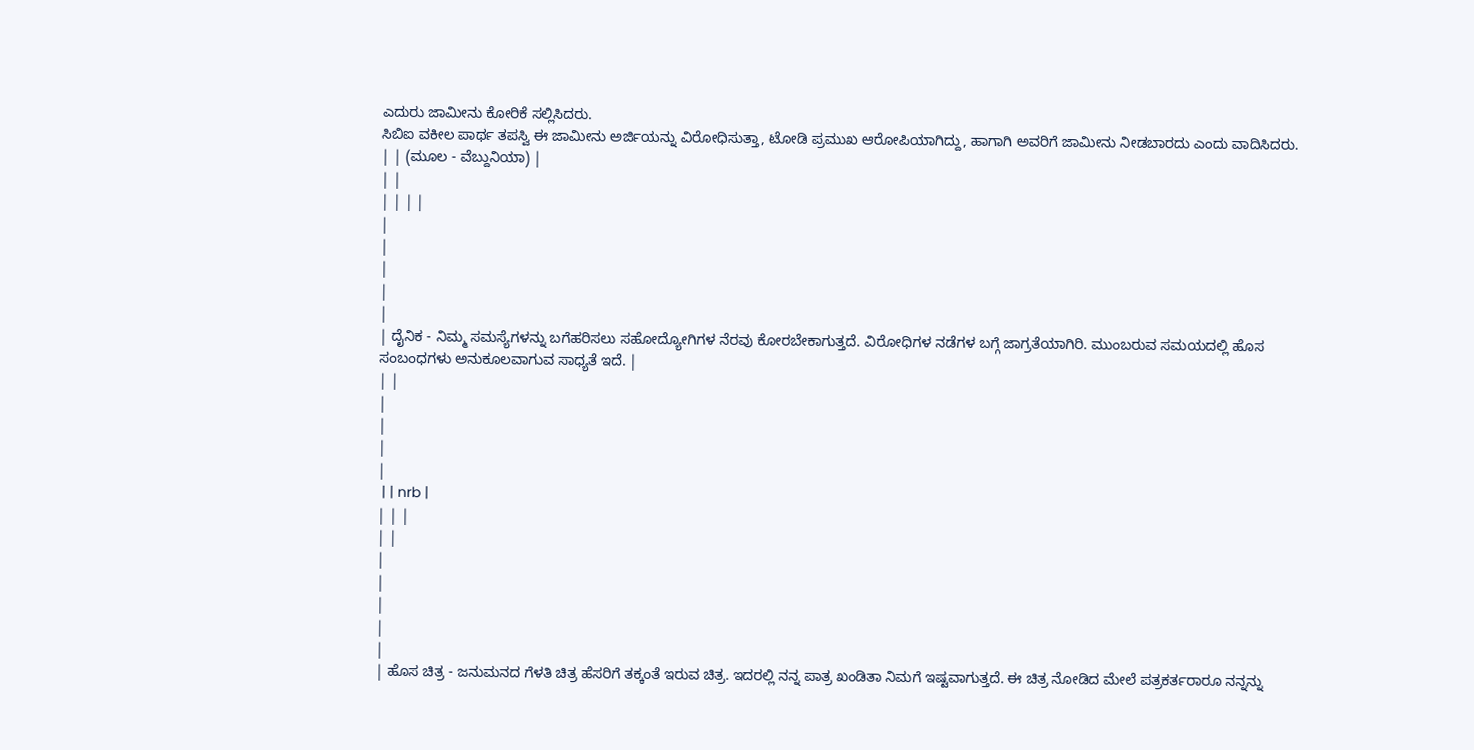ಎದುರು ಜಾಮೀನು ಕೋರಿಕೆ ಸಲ್ಲಿಸಿದರು.
ಸಿಬಿಐ ವಕೀಲ ಪಾರ್ಥ ತಪಸ್ವಿ ಈ ಜಾಮೀನು ಅರ್ಜಿಯನ್ನು ವಿರೋಧಿಸುತ್ತಾ, ಟೋಡಿ ಪ್ರಮುಖ ಆರೋಪಿಯಾಗಿದ್ದು, ಹಾಗಾಗಿ ಅವರಿಗೆ ಜಾಮೀನು ನೀಡಬಾರದು ಎಂದು ವಾದಿಸಿದರು.
| | (ಮೂಲ - ವೆಬ್ದುನಿಯಾ) |
| |
| | | |
|
|
|
|
|
| ದೈನಿಕ - ನಿಮ್ಮ ಸಮಸ್ಯೆಗಳನ್ನು ಬಗೆಹರಿಸಲು ಸಹೋದ್ಯೋಗಿಗಳ ನೆರವು ಕೋರಬೇಕಾಗುತ್ತದೆ. ವಿರೋಧಿಗಳ ನಡೆಗಳ ಬಗ್ಗೆ ಜಾಗ್ರತೆಯಾಗಿರಿ. ಮುಂಬರುವ ಸಮಯದಲ್ಲಿ ಹೊಸ ಸಂಬಂಧಗಳು ಅನುಕೂಲವಾಗುವ ಸಾಧ್ಯತೆ ಇದೆ. |
| |
|
|
|
|
 | | nrb |
| | |
| |
|
|
|
|
|
| ಹೊಸ ಚಿತ್ರ - ಜನುಮನದ ಗೆಳತಿ ಚಿತ್ರ ಹೆಸರಿಗೆ ತಕ್ಕಂತೆ ಇರುವ ಚಿತ್ರ. ಇದರಲ್ಲಿ ನನ್ನ ಪಾತ್ರ ಖಂಡಿತಾ ನಿಮಗೆ ಇಷ್ಟವಾಗುತ್ತದೆ. ಈ ಚಿತ್ರ ನೋಡಿದ ಮೇಲೆ ಪತ್ರಕರ್ತರಾರೂ ನನ್ನನ್ನು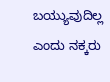ಬಯ್ಯುವುದಿಲ್ಲ ಎಂದು ನಕ್ಕರು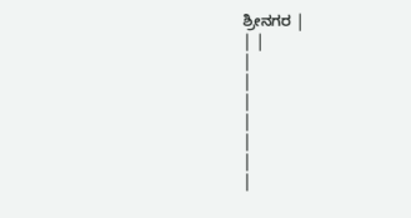ಶ್ರೀನಗರ |
| |
|
|
|
|
|
|
|